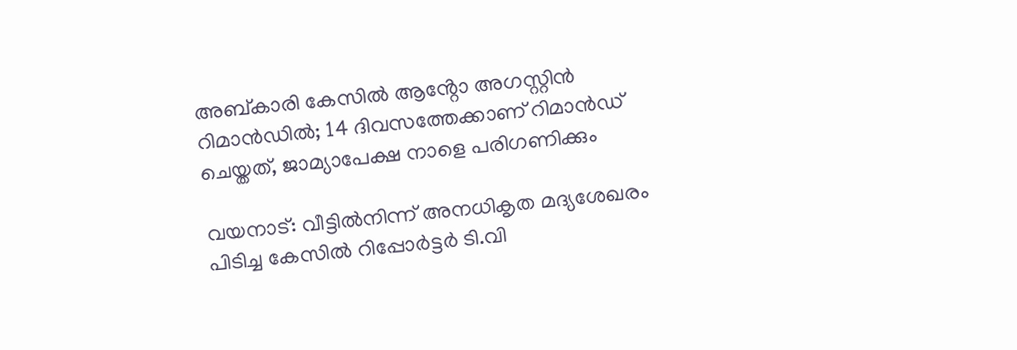അബ്കാരി കേസിൽ ആൻ്റോ അഗസ്റ്റിൻ റിമാൻഡിൽ; 14 ദിവസത്തേക്കാണ് റിമാൻഡ് ചെയ്തത്, ജാമ്യാപേക്ഷ നാളെ പരിഗണിക്കും

വയനാട്: വീട്ടിൽനിന്ന് അനധികൃത മദ്യശേഖരം പിടിച്ച കേസിൽ റിപ്പോർട്ടർ ടി.വി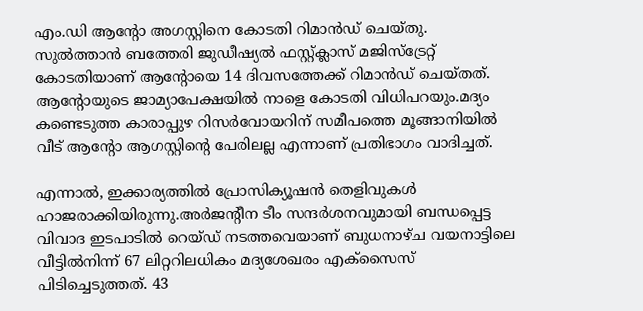എം.ഡി ആന്റോ അഗസ്റ്റിനെ കോടതി റിമാൻഡ് ചെയ്തു. സുൽത്താൻ ബത്തേരി ജുഡീഷ്യൽ ഫസ്റ്റ്ക്ലാസ് മജിസ്‌ട്രേറ്റ് കോടതിയാണ് ആന്റോയെ 14 ദിവസത്തേക്ക് റിമാൻഡ് ചെയ്തത്. ആന്റോയുടെ ജാമ്യാപേക്ഷയിൽ നാളെ കോടതി വിധിപറയും.മദ്യം കണ്ടെടുത്ത കാരാപ്പുഴ റിസർവോയറിന് സമീപത്തെ മൂങ്ങാനിയിൽ വീട് ആന്റോ ആഗസ്റ്റിന്റെ പേരിലല്ല എന്നാണ് പ്രതിഭാഗം വാദിച്ചത്.

എന്നാൽ, ഇക്കാര്യത്തിൽ പ്രോസിക്യൂഷൻ തെളിവുകൾ ഹാജരാക്കിയിരുന്നു.അർജന്റീന ടീം സന്ദർശനവുമായി ബന്ധപ്പെട്ട വിവാദ ഇടപാടിൽ റെയ്ഡ് നടത്തവെയാണ് ബുധനാഴ്ച വയനാട്ടിലെ വീട്ടിൽനിന്ന് 67 ലിറ്ററിലധികം മദ്യശേഖരം എക്‌സൈസ് പിടിച്ചെടുത്തത്. 43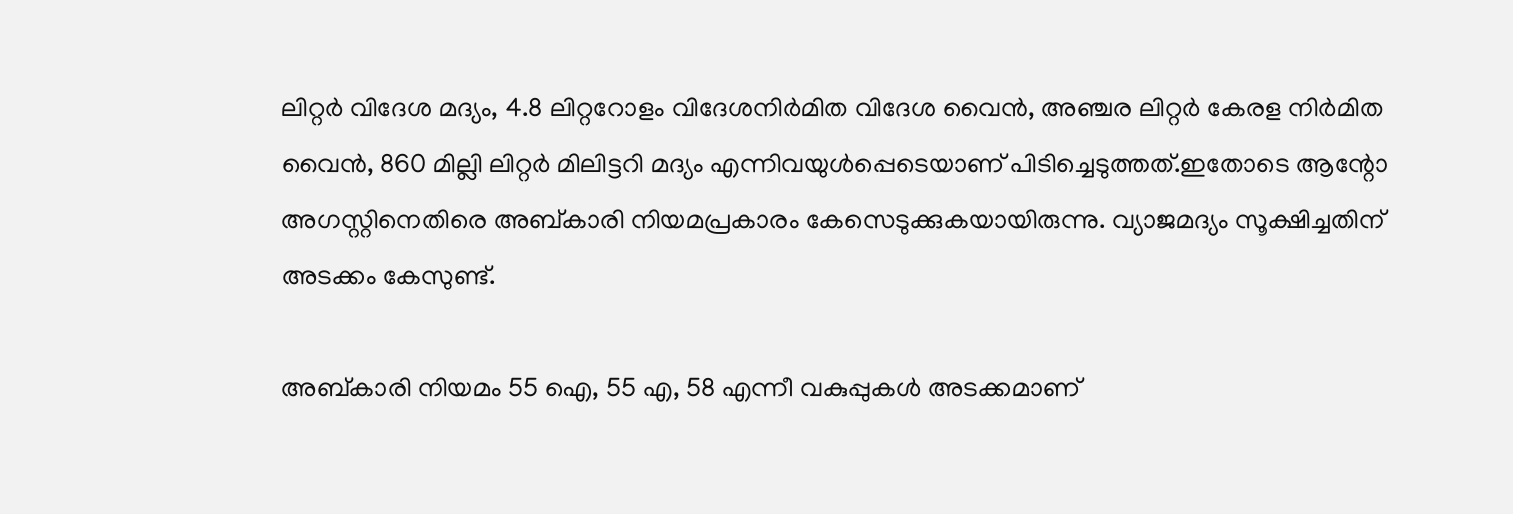ലിറ്റർ വിദേശ മദ്യം, 4.8 ലിറ്ററോളം വിദേശനിർമിത വിദേശ വൈൻ, അഞ്ചര ലിറ്റർ കേരള നിർമിത വൈൻ, 860 മില്ലി ലിറ്റർ മിലിട്ടറി മദ്യം എന്നിവയുൾപ്പെടെയാണ് പിടിച്ചെടുത്തത്.ഇതോടെ ആന്റോ അഗസ്റ്റിനെതിരെ അബ്കാരി നിയമപ്രകാരം കേസെടുക്കുകയായിരുന്നു. വ്യാജമദ്യം സൂക്ഷിച്ചതിന് അടക്കം കേസുണ്ട്.

അബ്കാരി നിയമം 55 ഐ, 55 എ, 58 എന്നീ വകുപ്പുകൾ അടക്കമാണ്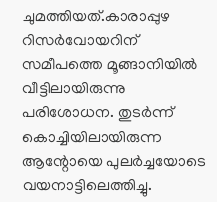ചുമത്തിയത്.കാരാപ്പുഴ റിസർവോയറിന് സമീപത്തെ മൂങ്ങാനിയിൽ വീട്ടിലായിരുന്നു പരിശോധന. തുടർന്ന് കൊച്ചിയിലായിരുന്ന ആന്റോയെ പുലർച്ചയോടെ വയനാട്ടിലെത്തിച്ചു.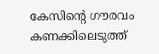കേസിന്റെ ഗൗരവം കണക്കിലെടുത്ത്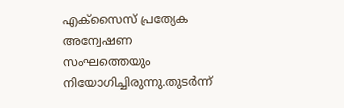എക്‌സൈസ് പ്രത്യേക അന്വേഷണ സംഘത്തെയും നിയോഗിച്ചിരുന്നു.തുടർന്ന്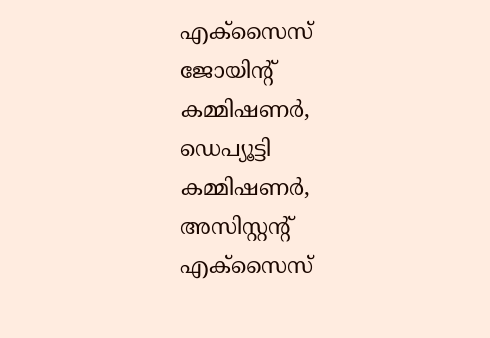എക്‌സൈസ് ജോയിന്റ് കമ്മിഷണർ, ഡെപ്യൂട്ടി കമ്മിഷണർ, അസിസ്റ്റന്റ് എക്സൈസ്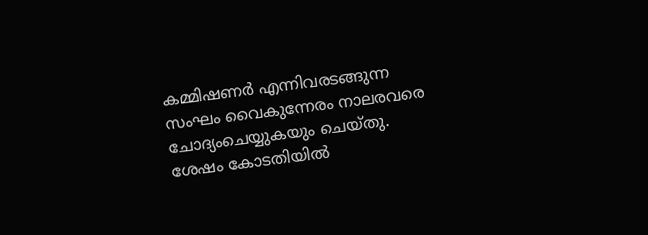കമ്മിഷണർ എന്നിവരടങ്ങുന്ന സംഘം വൈകുന്നേരം നാലരവരെ ചോദ്യംചെയ്യുകയും ചെയ്തു. ശേഷം കോടതിയിൽ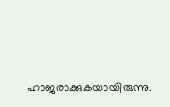ഹാജരാക്കുകയായിരുന്നു.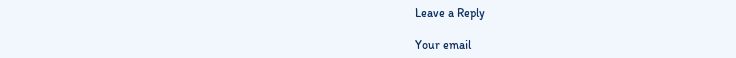Leave a Reply

Your email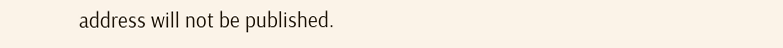address will not be published.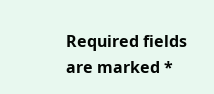Required fields are marked *